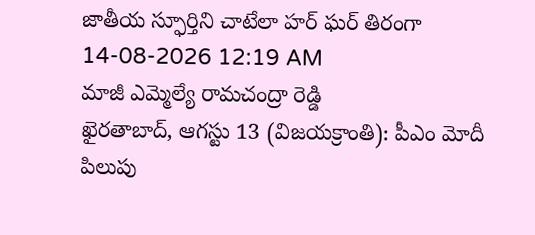జాతీయ స్ఫూర్తిని చాటేలా హర్ ఘర్ తిరంగా
14-08-2026 12:19 AM
మాజీ ఎమ్మెల్యే రామచంద్రా రెడ్డి
ఖైరతాబాద్, ఆగస్టు 13 (విజయక్రాంతి): పీఎం మోదీ పిలుపు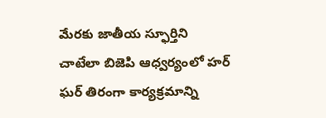మేరకు జాతీయ స్ఫూర్తిని చాటేలా బిజెపి ఆధ్వర్యంలో హర్ ఘర్ తిరంగా కార్యక్రమాన్ని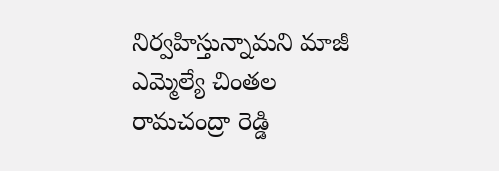నిర్వహిస్తున్నామని మాజీ ఎమ్మెల్యే చింతల రామచంద్రా రెడ్డి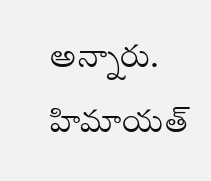అన్నారు. హిమాయత్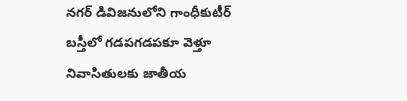నగర్ డివిజనులోని గాంధీకుటీర్ బస్తీలో గడపగడపకూ వెళ్తూ నివాసితులకు జాతీయ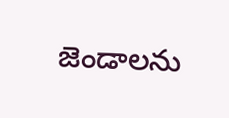జెండాలను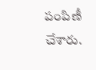పంపిణీ చేశారు.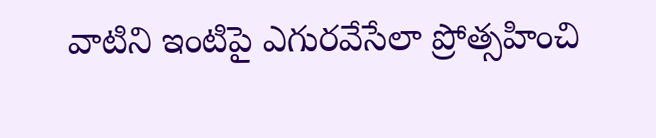వాటిని ఇంటిపై ఎగురవేసేలా ప్రోత్సహించి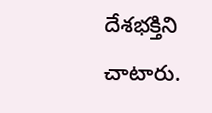దేశభక్తిని చాటారు.